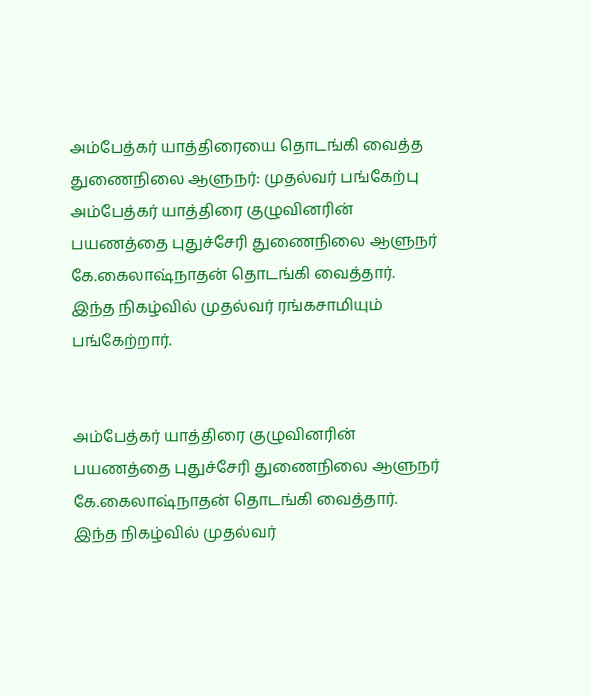அம்பேத்கர் யாத்திரையை தொடங்கி வைத்த துணைநிலை ஆளுநர்: முதல்வர் பங்கேற்பு
அம்பேத்கர் யாத்திரை குழுவினரின் பயணத்தை புதுச்சேரி துணைநிலை ஆளுநர் கே.கைலாஷ்நாதன் தொடங்கி வைத்தார். இந்த நிகழ்வில் முதல்வர் ரங்கசாமியும் பங்கேற்றார்.


அம்பேத்கர் யாத்திரை குழுவினரின் பயணத்தை புதுச்சேரி துணைநிலை ஆளுநர் கே.கைலாஷ்நாதன் தொடங்கி வைத்தார். இந்த நிகழ்வில் முதல்வர்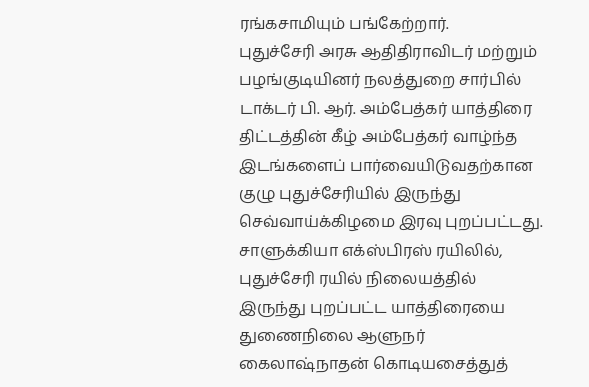ரங்கசாமியும் பங்கேற்றார்.
புதுச்சேரி அரசு ஆதிதிராவிடர் மற்றும் பழங்குடியினர் நலத்துறை சார்பில் டாக்டர் பி. ஆர். அம்பேத்கர் யாத்திரை திட்டத்தின் கீழ் அம்பேத்கர் வாழ்ந்த இடங்களைப் பார்வையிடுவதற்கான குழு புதுச்சேரியில் இருந்து செவ்வாய்க்கிழமை இரவு புறப்பட்டது.
சாளுக்கியா எக்ஸ்பிரஸ் ரயிலில், புதுச்சேரி ரயில் நிலையத்தில் இருந்து புறப்பட்ட யாத்திரையை துணைநிலை ஆளுநர் கைலாஷ்நாதன் கொடியசைத்துத்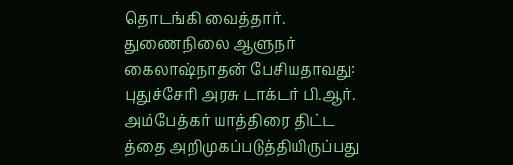தொடங்கி வைத்தார். துணைநிலை ஆளுநர் கைலாஷ்நாதன் பேசியதாவது:
புதுச்சேரி அரசு டாக்டர் பி.ஆர். அம்பேத்கர் யாத்திரை திட்ட த்தை அறிமுகப்படுத்தியிருப்பது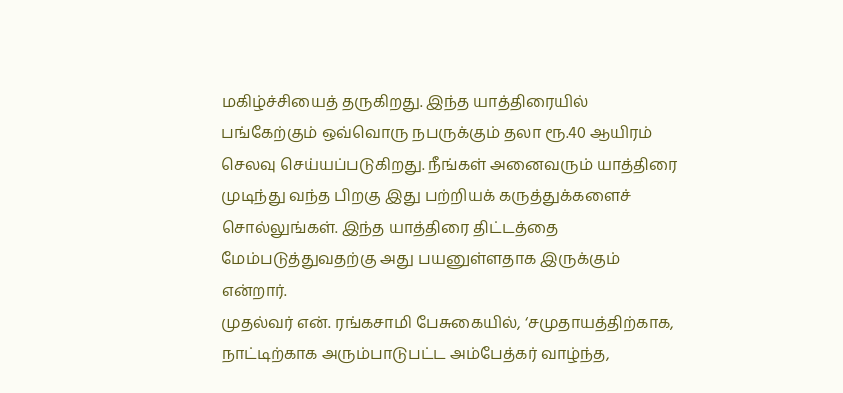மகிழ்ச்சியைத் தருகிறது. இந்த யாத்திரையில் பங்கேற்கும் ஒவ்வொரு நபருக்கும் தலா ரூ.40 ஆயிரம் செலவு செய்யப்படுகிறது. நீங்கள் அனைவரும் யாத்திரை முடிந்து வந்த பிறகு இது பற்றியக் கருத்துக்களைச் சொல்லுங்கள். இந்த யாத்திரை திட்டத்தை மேம்படுத்துவதற்கு அது பயனுள்ளதாக இருக்கும் என்றார்.
முதல்வர் என். ரங்கசாமி பேசுகையில், ‘சமுதாயத்திற்காக, நாட்டிற்காக அரும்பாடுபட்ட அம்பேத்கர் வாழ்ந்த,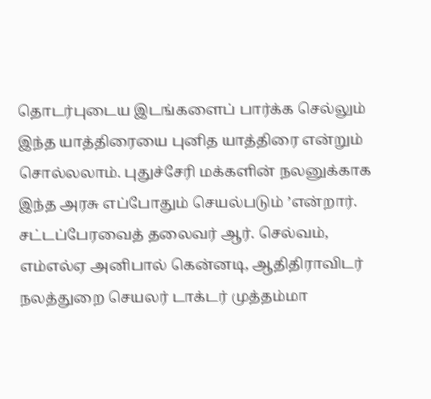தொடர்புடைய இடங்களைப் பார்க்க செல்லும் இந்த யாத்திரையை புனித யாத்திரை என்றும் சொல்லலாம். புதுச்சேரி மக்களின் நலனுக்காக இந்த அரசு எப்போதும் செயல்படும் ’என்றார். சட்டப்பேரவைத் தலைவர் ஆர். செல்வம், எம்எல்ஏ அனிபால் கென்னடி, ஆதிதிராவிடர் நலத்துறை செயலர் டாக்டர் முத்தம்மா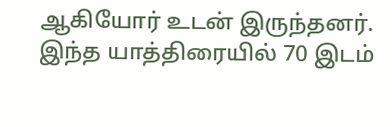ஆகியோர் உடன் இருந்தனர்.
இந்த யாத்திரையில் 70 இடம்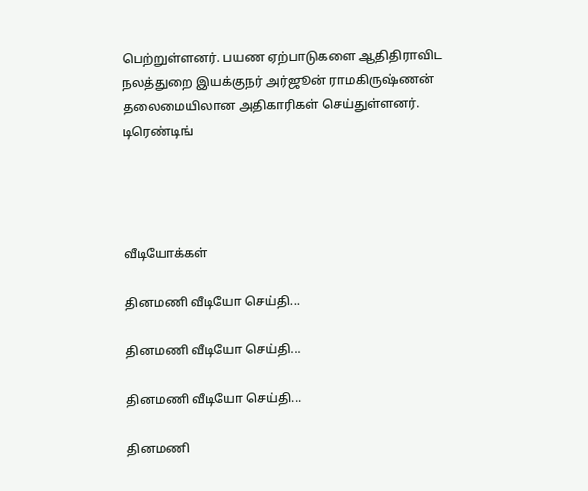பெற்றுள்ளனர். பயண ஏற்பாடுகளை ஆதிதிராவிட நலத்துறை இயக்குநர் அர்ஜூன் ராமகிருஷ்ணன் தலைமையிலான அதிகாரிகள் செய்துள்ளனர்.
டிரெண்டிங்




வீடியோக்கள்

தினமணி வீடியோ செய்தி...

தினமணி வீடியோ செய்தி...

தினமணி வீடியோ செய்தி...

தினமணி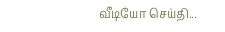வீடியோ செய்தி...